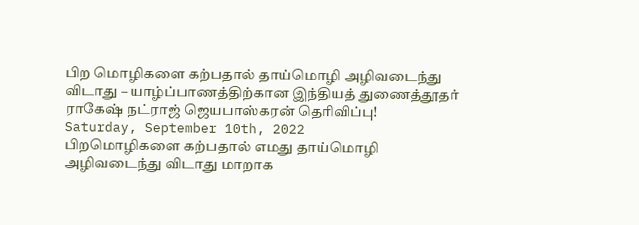பிற மொழிகளை கற்பதால் தாய்மொழி அழிவடைந்து விடாது – யாழ்ப்பாணத்திற்கான இந்தியத் துணைத்தூதர் ராகேஷ் நட்ராஜ் ஜெயபாஸ்கரன் தெரிவிப்பு!
Saturday, September 10th, 2022
பிறமொழிகளை கற்பதால் எமது தாய்மொழி
அழிவடைந்து விடாது மாறாக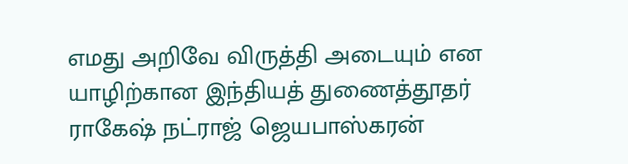எமது அறிவே விருத்தி அடையும் என யாழிற்கான இந்தியத் துணைத்தூதர்
ராகேஷ் நட்ராஜ் ஜெயபாஸ்கரன்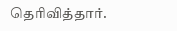தெரிவித்தார்.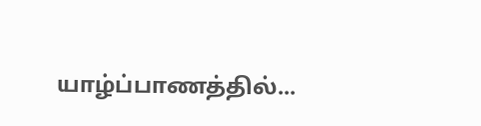யாழ்ப்பாணத்தில்...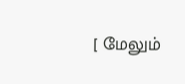[ மேலும்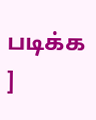படிக்க ]